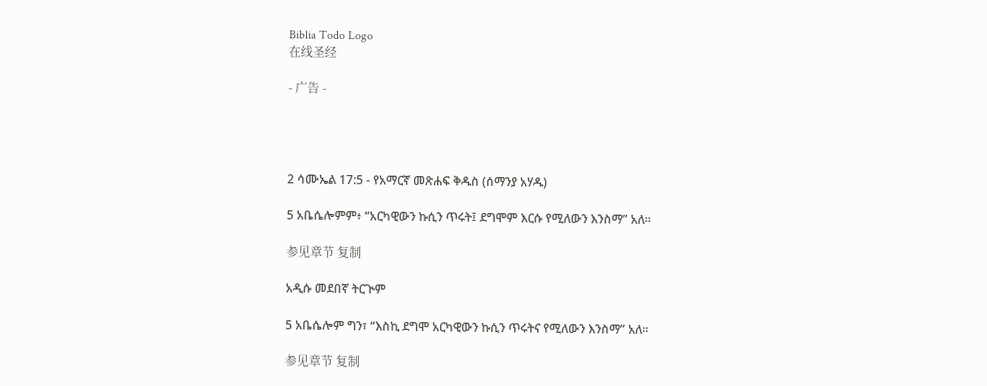Biblia Todo Logo
在线圣经

- 广告 -




2 ሳሙኤል 17:5 - የአማርኛ መጽሐፍ ቅዱስ (ሰማንያ አሃዱ)

5 አቤሴሎምም፥ “አርካዊውን ኩሲን ጥሩት፤ ደግሞም እርሱ የሚለውን እንስማ” አለ።

参见章节 复制

አዲሱ መደበኛ ትርጒም

5 አቤሴሎም ግን፣ “እስኪ ደግሞ አርካዊውን ኩሲን ጥሩትና የሚለውን እንስማ” አለ።

参见章节 复制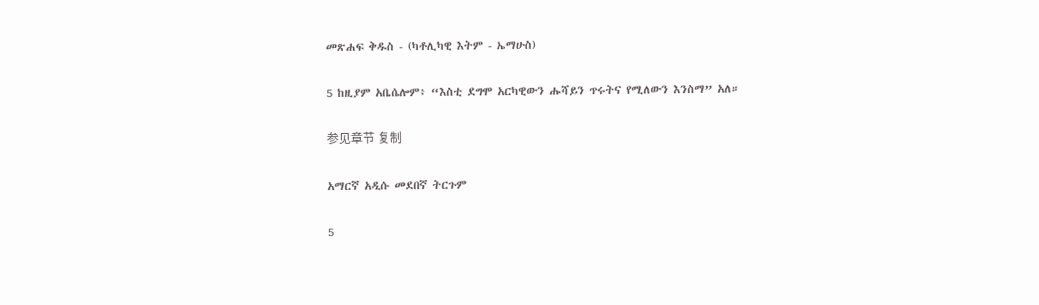መጽሐፍ ቅዱስ - (ካቶሊካዊ እትም - ኤማሁስ)

5 ከዚያም አቤሴሎም፥ “እስቲ ደግሞ አርካዊውን ሑሻይን ጥሩትና የሚለውን እንስማ” አለ።

参见章节 复制

አማርኛ አዲሱ መደበኛ ትርጉም

5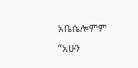አቤሴሎምም “አሁን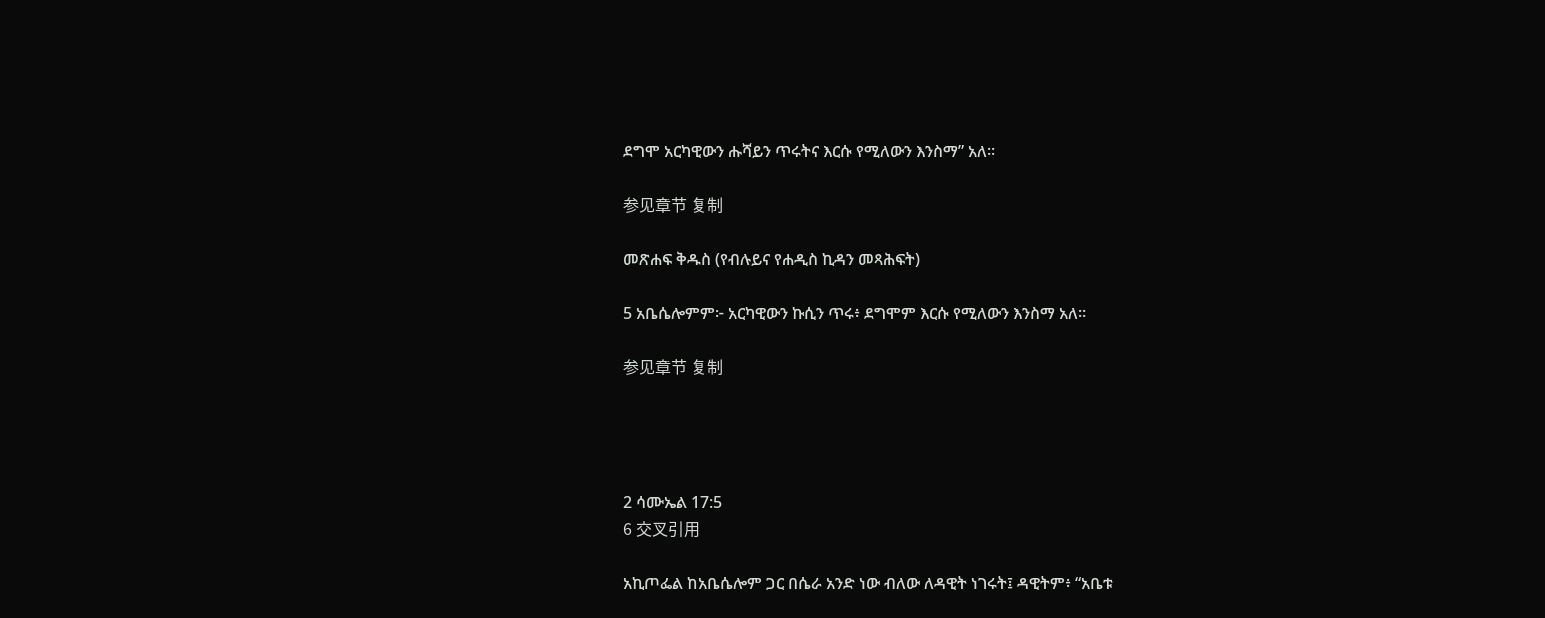ደግሞ አርካዊውን ሑሻይን ጥሩትና እርሱ የሚለውን እንስማ” አለ።

参见章节 复制

መጽሐፍ ቅዱስ (የብሉይና የሐዲስ ኪዳን መጻሕፍት)

5 አቤሴሎምም፦ አርካዊውን ኩሲን ጥሩ፥ ደግሞም እርሱ የሚለውን እንስማ አለ።

参见章节 复制




2 ሳሙኤል 17:5
6 交叉引用

አኪጦፌል ከአቤሴሎም ጋር በሴራ አንድ ነው ብለው ለዳዊት ነገሩት፤ ዳዊትም፥ “አቤቱ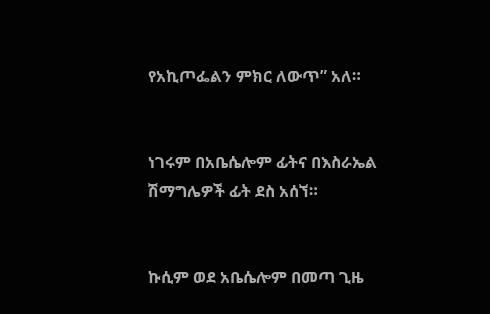የአኪጦፌልን ምክር ለውጥ” አለ።


ነገሩም በአቤሴሎም ፊትና በእስራኤል ሽማግሌዎች ፊት ደስ አሰኘ።


ኩሲም ወደ አቤሴሎም በመጣ ጊዜ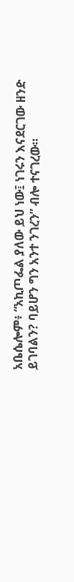አቤሴሎም፥ “አኪጦፌል ያለው ይህ ነው፤ ነገሩን እናደርገው ዘንድ ይገባልን? ባይሆን ግን አንተ ንገረን” ብሎ ተናገረው።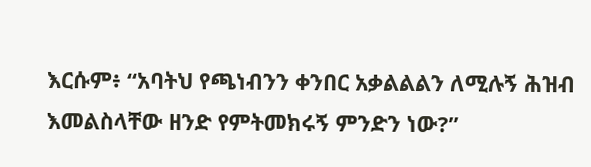እርሱም፥ “አባትህ የጫነብንን ቀንበር አቃልልልን ለሚሉኝ ሕዝብ እመልስላቸው ዘንድ የምትመክሩኝ ምንድን ነው?”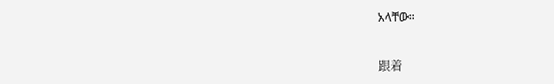አላቸው።


跟着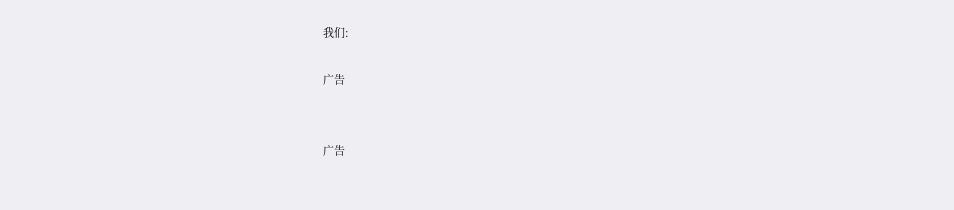我们:

广告


广告